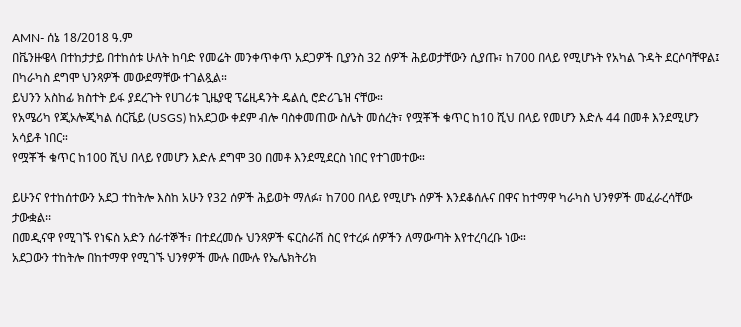AMN- ሰኔ 18/2018 ዓ.ም
በቬንዙዌላ በተከታታይ በተከሰቱ ሁለት ከባድ የመሬት መንቀጥቀጥ አደጋዎች ቢያንስ 32 ሰዎች ሕይወታቸውን ሲያጡ፣ ከ700 በላይ የሚሆኑት የአካል ጉዳት ደርሶባቸዋል፤ በካራካስ ደግሞ ህንጻዎች መውደማቸው ተገልጿል።
ይህንን አስከፊ ክስተት ይፋ ያደረጉት የሀገሪቱ ጊዜያዊ ፕሬዚዳንት ዴልሲ ሮድሪጌዝ ናቸው።
የአሜሪካ የጂኦሎጂካል ሰርቬይ (USGS) ከአደጋው ቀደም ብሎ ባስቀመጠው ስሌት መሰረት፣ የሟቾች ቁጥር ከ10 ሺህ በላይ የመሆን እድሉ 44 በመቶ እንደሚሆን አሳይቶ ነበር።
የሟቾች ቁጥር ከ100 ሺህ በላይ የመሆን እድሉ ደግሞ 30 በመቶ እንደሚደርስ ነበር የተገመተው።

ይሁንና የተከሰተውን አደጋ ተከትሎ እስከ አሁን የ32 ሰዎች ሕይወት ማለፉ፣ ከ700 በላይ የሚሆኑ ሰዎች እንደቆሰሉና በዋና ከተማዋ ካራካስ ህንፃዎች መፈራረሳቸው ታውቋል፡፡
በመዲናዋ የሚገኙ የነፍስ አድን ሰራተኞች፣ በተደረመሱ ህንጻዎች ፍርስራሽ ስር የተረፉ ሰዎችን ለማውጣት እየተረባረቡ ነው።
አደጋውን ተከትሎ በከተማዋ የሚገኙ ህንፃዎች ሙሉ በሙሉ የኤሌክትሪክ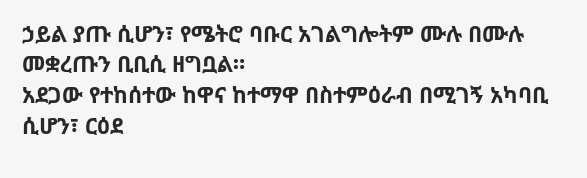ኃይል ያጡ ሲሆን፣ የሜትሮ ባቡር አገልግሎትም ሙሉ በሙሉ መቋረጡን ቢቢሲ ዘግቧል።
አደጋው የተከሰተው ከዋና ከተማዋ በስተምዕራብ በሚገኝ አካባቢ ሲሆን፣ ርዕደ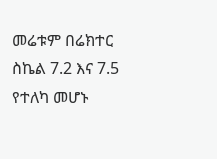መሬቱም በሬክተር ስኬል 7.2 እና 7.5 የተለካ መሆኑ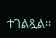ተገልጿል፡፡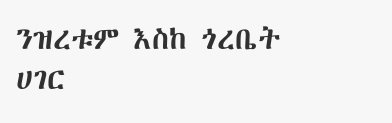ንዝረቱም እስከ ጎረቤት ሀገር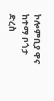ኮሎምቢያ ዋና ከተማ ቦጎታ ድረስ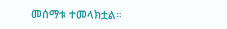መሰማቱ ተመላክቷል።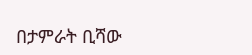በታምራት ቢሻው